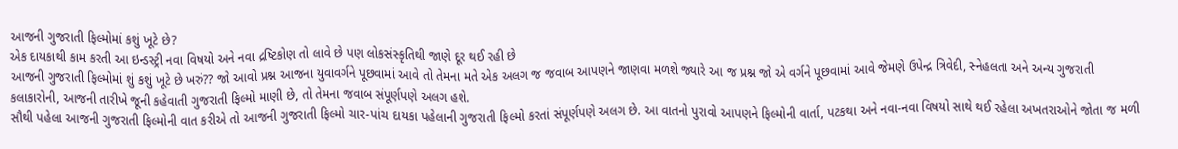આજની ગુજરાતી ફિલ્મોમાં કશું ખૂટે છે?
એક દાયકાથી કામ કરતી આ ઇન્ડસ્ટ્રી નવા વિષયો અને નવા દ્રષ્ટિકોણ તો લાવે છે પણ લોકસંસ્કૃતિથી જાણે દૂર થઈ રહી છે
આજની ગુજરાતી ફિલ્મોમાં શું કશું ખૂટે છે ખરું?? જો આવો પ્રશ્ન આજના યુવાવર્ગને પૂછવામાં આવે તો તેમના મતે એક અલગ જ જવાબ આપણને જાણવા મળશે જ્યારે આ જ પ્રશ્ન જો એ વર્ગને પૂછવામાં આવે જેમણે ઉપેન્દ્ર ત્રિવેદી, સ્નેહલતા અને અન્ય ગુજરાતી કલાકારોની, આજની તારીખે જૂની કહેવાતી ગુજરાતી ફિલ્મો માણી છે, તો તેમના જવાબ સંપૂર્ણપણે અલગ હશે.
સૌથી પહેલા આજની ગુજરાતી ફિલ્મોની વાત કરીએ તો આજની ગુજરાતી ફિલ્મો ચાર-પાંચ દાયકા પહેલાની ગુજરાતી ફિલ્મો કરતાં સંપૂર્ણપણે અલગ છે. આ વાતનો પુરાવો આપણને ફિલ્મોની વાર્તા, પટકથા અને નવા-નવા વિષયો સાથે થઈ રહેલા અખતરાઓને જોતા જ મળી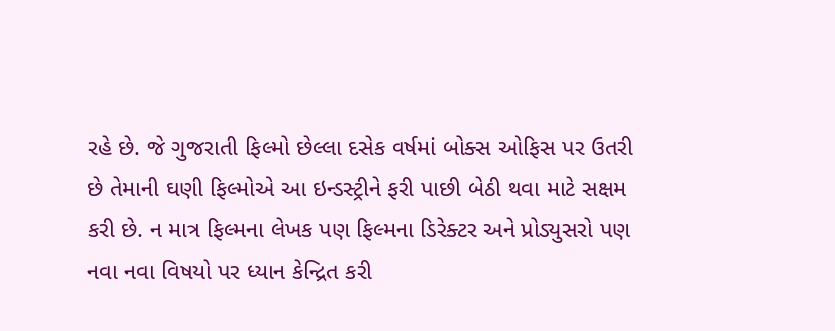રહે છે. જે ગુજરાતી ફિલ્મો છેલ્લા દસેક વર્ષમાં બોક્સ ઓફિસ પર ઉતરી છે તેમાની ઘણી ફિલ્મોએ આ ઇન્ડસ્ટ્રીને ફરી પાછી બેઠી થવા માટે સક્ષમ કરી છે. ન માત્ર ફિલ્મના લેખક પણ ફિલ્મના ડિરેક્ટર અને પ્રોડ્યુસરો પણ નવા નવા વિષયો પર ધ્યાન કેન્દ્રિત કરી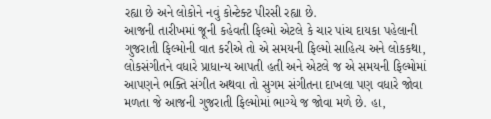રહ્યા છે અને લોકોને નવું કોન્ટેક્ટ પીરસી રહ્યા છે.
આજની તારીખમાં જૂની કહેવતી ફિલ્મો એટલે કે ચાર પાંચ દાયકા પહેલાની ગુજરાતી ફિલ્મોની વાત કરીએ તો એ સમયની ફિલ્મો સાહિત્ય અને લોકકથા, લોકસંગીતને વધારે પ્રાધાન્ય આપતી હતી અને એટલે જ એ સમયની ફિલ્મોમાં આપણને ભક્તિ સંગીત અથવા તો સુગમ સંગીતના દાખલા પણ વધારે જોવા મળતા જે આજની ગુજરાતી ફિલ્મોમાં ભાગ્યે જ જોવા મળે છે. હા,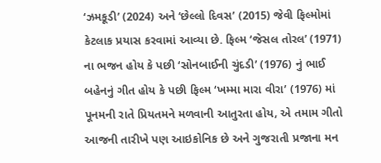‘ઝમકૂડી’ (2024) અને ‘છેલ્લો દિવસ’ (2015) જેવી ફિલ્મોમાં કેટલાક પ્રયાસ કરવામાં આવ્યા છે. ફિલ્મ ‘જેસલ તોરલ’ (1971) ના ભજન હોય કે પછી ‘સોનબાઈની ચુંદડી’ (1976) નું ભાઈ બહેનનું ગીત હોય કે પછી ફિલ્મ ‘ખમ્મા મારા વીરા’ (1976) માં પૂનમની રાતે પ્રિયતમને મળવાની આતુરતા હોય, એ તમામ ગીતો આજની તારીખે પણ આઇકોનિક છે અને ગુજરાતી પ્રજાના મન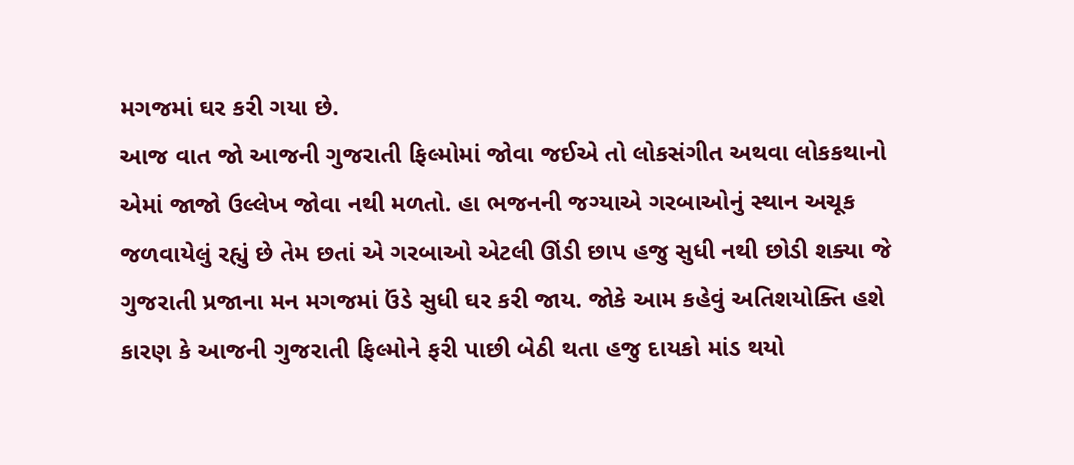મગજમાં ઘર કરી ગયા છે.
આજ વાત જો આજની ગુજરાતી ફિલ્મોમાં જોવા જઈએ તો લોકસંગીત અથવા લોકકથાનો એમાં જાજો ઉલ્લેખ જોવા નથી મળતો. હા ભજનની જગ્યાએ ગરબાઓનું સ્થાન અચૂક જળવાયેલું રહ્યું છે તેમ છતાં એ ગરબાઓ એટલી ઊંડી છાપ હજુ સુધી નથી છોડી શક્યા જે ગુજરાતી પ્રજાના મન મગજમાં ઉંડે સુધી ઘર કરી જાય. જોકે આમ કહેવું અતિશયોક્તિ હશે કારણ કે આજની ગુજરાતી ફિલ્મોને ફરી પાછી બેઠી થતા હજુ દાયકો માંડ થયો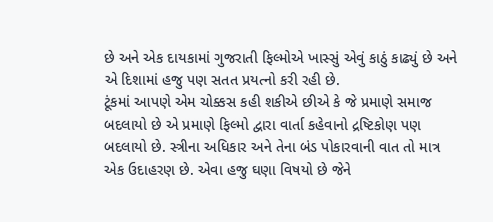છે અને એક દાયકામાં ગુજરાતી ફિલ્મોએ ખાસ્સું એવું કાઠું કાઢ્યું છે અને એ દિશામાં હજુ પણ સતત પ્રયત્નો કરી રહી છે.
ટૂંકમાં આપણે એમ ચોક્કસ કહી શકીએ છીએ કે જે પ્રમાણે સમાજ બદલાયો છે એ પ્રમાણે ફિલ્મો દ્વારા વાર્તા કહેવાનો દ્રષ્ટિકોણ પણ બદલાયો છે. સ્ત્રીના અધિકાર અને તેના બંડ પોકારવાની વાત તો માત્ર એક ઉદાહરણ છે. એવા હજુ ઘણા વિષયો છે જેને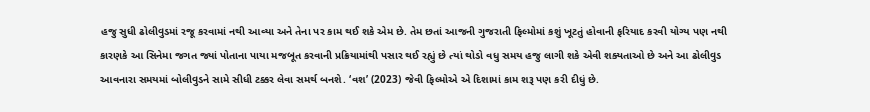હજુ સુધી ઢોલીવુડમાં રજૂ કરવામાં નથી આવ્યા અને તેના પર કામ થઈ શકે એમ છે. તેમ છતાં આજની ગુજરાતી ફિલ્મોમાં કશું ખૂટતું હોવાની ફરિયાદ કરવી યોગ્ય પણ નથી કારણકે આ સિનેમા જગત જ્યાં પોતાના પાયા મજબૂત કરવાની પ્રક્રિયામાંથી પસાર થઈ રહ્યું છે ત્યાં થોડો વધુ સમય હજુ લાગી શકે એવી શક્યતાઓ છે અને આ ઢોલીવુડ આવનારા સમયમાં બોલીવુડને સામે સીધી ટક્કર લેવા સમર્થ બનશે. ‘વશ’ (2023) જેવી ફિલ્મોએ એ દિશામાં કામ શરૂ પણ કરી દીધું છે.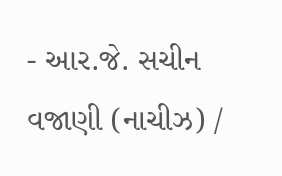- આર.જે. સચીન વજાણી (નાચીઝ) /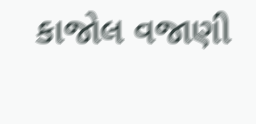કાજોલ વજાણી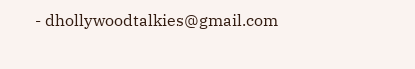- dhollywoodtalkies@gmail.com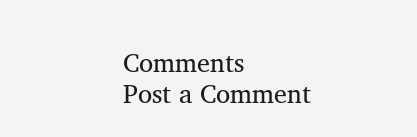Comments
Post a Comment